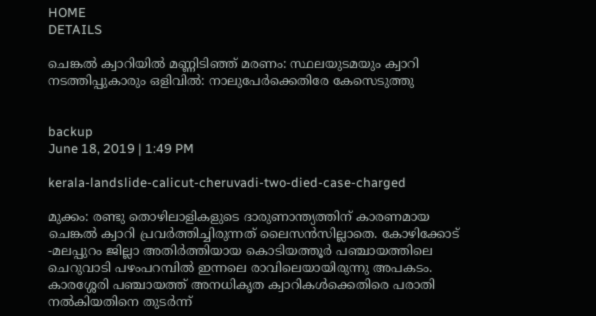HOME
DETAILS

ചെങ്കല്‍ ക്വാറിയില്‍ മണ്ണിടിഞ്ഞ് മരണം: സ്ഥലയുടമയും ക്വാറി നടത്തിപ്പുകാരും ഒളിവില്‍: നാലുപേര്‍ക്കെതിരേ കേസെടുത്തു


backup
June 18, 2019 | 1:49 PM

kerala-landslide-calicut-cheruvadi-two-died-case-charged

മുക്കം: രണ്ടു തൊഴിലാളികളുടെ ദാരുണാന്ത്യത്തിന് കാരണമായ ചെങ്കല്‍ ക്വാറി പ്രവര്‍ത്തിച്ചിരുന്നത് ലൈസന്‍സില്ലാതെ. കോഴിക്കോട് -മലപ്പുറം ജില്ലാ അതിര്‍ത്തിയായ കൊടിയത്തൂര്‍ പഞ്ചായത്തിലെ ചെറുവാടി പഴംപറമ്പില്‍ ഇന്നലെ രാവിലെയായിരുന്നു അപകടം. കാരശ്ശേരി പഞ്ചായത്ത് അനധികൃത ക്വാറികള്‍ക്കെതിരെ പരാതി നല്‍കിയതിനെ തുടര്‍ന്ന്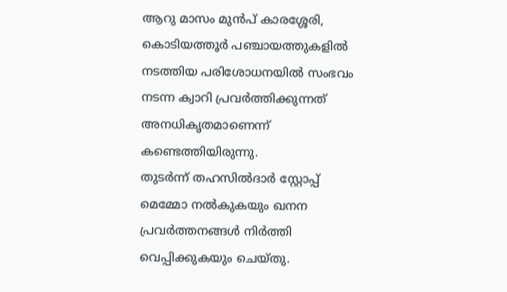ആറു മാസം മുന്‍പ് കാരശ്ശേരി, കൊടിയത്തൂര്‍ പഞ്ചായത്തുകളില്‍ നടത്തിയ പരിശോധനയില്‍ സംഭവം നടന്ന ക്വാറി പ്രവര്‍ത്തിക്കുന്നത് അനധികൃതമാണെന്ന് കണ്ടെത്തിയിരുന്നു.
തുടര്‍ന്ന് തഹസില്‍ദാര്‍ സ്റ്റോപ്പ് മെമ്മോ നല്‍കുകയും ഖനന പ്രവര്‍ത്തനങ്ങള്‍ നിര്‍ത്തി വെപ്പിക്കുകയും ചെയ്തു.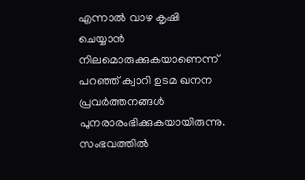എന്നാല്‍ വാഴ കൃഷി ചെയ്യാന്‍ നിലമൊരുക്കുകയാണെന്ന് പറഞ്ഞ് ക്വാറി ഉടമ ഖനന പ്രവര്‍ത്തനങ്ങള്‍ പുനരാരംഭിക്കുകയായിരുന്നു. സംഭവത്തില്‍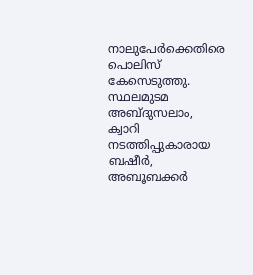നാലുപേര്‍ക്കെതിരെ പൊലിസ് കേസെടുത്തു. സ്ഥലമുടമ അബ്ദുസലാം, ക്വാറി നടത്തിപ്പുകാരായ ബഷീര്‍, അബൂബക്കര്‍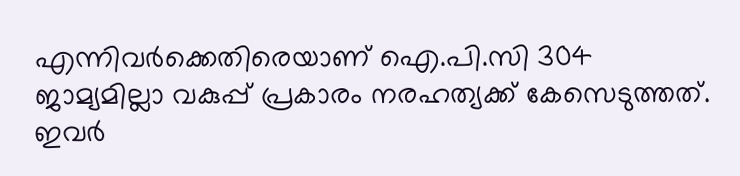എന്നിവര്‍ക്കെതിരെയാണ് ഐ.പി.സി 304 ജാമ്യമില്ലാ വകുപ്പ് പ്രകാരം നരഹത്യക്ക് കേസെടുത്തത്. ഇവര്‍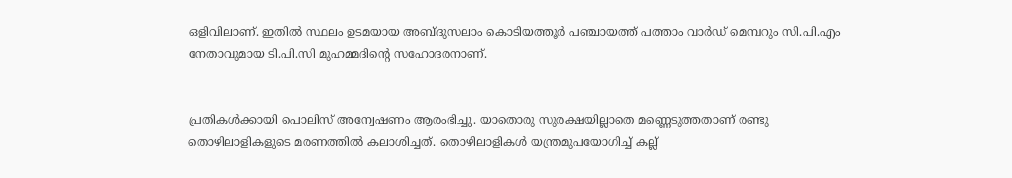ഒളിവിലാണ്. ഇതില്‍ സ്ഥലം ഉടമയായ അബ്ദുസലാം കൊടിയത്തൂര്‍ പഞ്ചായത്ത് പത്താം വാര്‍ഡ് മെമ്പറും സി.പി.എം നേതാവുമായ ടി.പി.സി മുഹമ്മദിന്റെ സഹോദരനാണ്.


പ്രതികള്‍ക്കായി പൊലിസ് അന്വേഷണം ആരംഭിച്ചു. യാതൊരു സുരക്ഷയില്ലാതെ മണ്ണെടുത്തതാണ് രണ്ടു തൊഴിലാളികളുടെ മരണത്തില്‍ കലാശിച്ചത്. തൊഴിലാളികള്‍ യന്ത്രമുപയോഗിച്ച് കല്ല്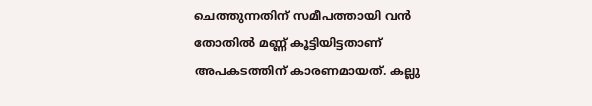ചെത്തുന്നതിന് സമീപത്തായി വന്‍ തോതില്‍ മണ്ണ് കൂട്ടിയിട്ടതാണ് അപകടത്തിന് കാരണമായത്. കല്ലു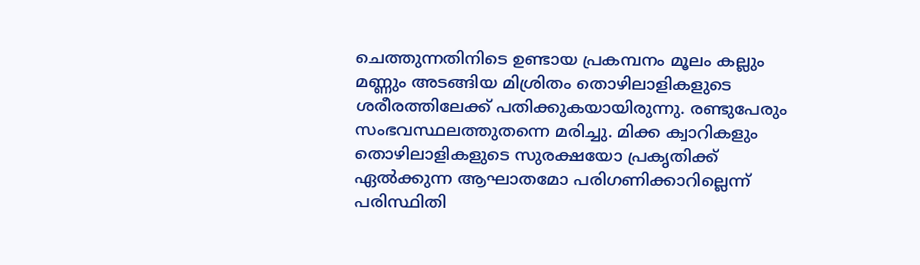ചെത്തുന്നതിനിടെ ഉണ്ടായ പ്രകമ്പനം മൂലം കല്ലും മണ്ണും അടങ്ങിയ മിശ്രിതം തൊഴിലാളികളുടെ ശരീരത്തിലേക്ക് പതിക്കുകയായിരുന്നു. രണ്ടുപേരും സംഭവസ്ഥലത്തുതന്നെ മരിച്ചു. മിക്ക ക്വാറികളും തൊഴിലാളികളുടെ സുരക്ഷയോ പ്രകൃതിക്ക് ഏല്‍ക്കുന്ന ആഘാതമോ പരിഗണിക്കാറില്ലെന്ന് പരിസ്ഥിതി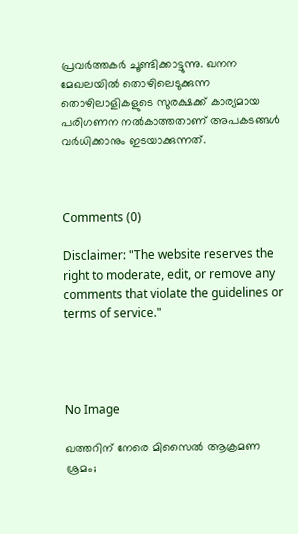പ്രവര്‍ത്തകര്‍ ചൂണ്ടിക്കാട്ടുന്നു. ഖനന മേഖലയില്‍ തൊഴിലെടുക്കുന്ന തൊഴിലാളികളുടെ സുരക്ഷക്ക് കാര്യമായ പരിഗണന നല്‍കാത്തതാണ് അപകടങ്ങള്‍ വര്‍ധിക്കാനും ഇടയാക്കുന്നത്.



Comments (0)

Disclaimer: "The website reserves the right to moderate, edit, or remove any comments that violate the guidelines or terms of service."




No Image

ഖത്തറിന് നേരെ മിസൈൽ ആക്രമണ ശ്രമം;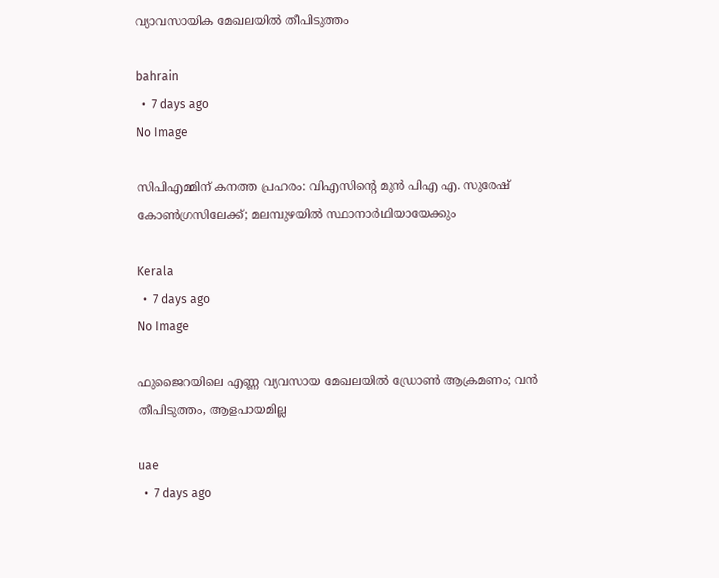വ്യാവസായിക മേഖലയിൽ തീപിടുത്തം

bahrain
  •  7 days ago
No Image

സിപിഎമ്മിന് കനത്ത പ്രഹരം: വിഎസിന്റെ മുൻ പിഎ എ. സുരേഷ് കോൺഗ്രസിലേക്ക്; മലമ്പുഴയിൽ സ്ഥാനാർഥിയായേക്കും

Kerala
  •  7 days ago
No Image

ഫുജൈറയിലെ എണ്ണ വ്യവസായ മേഖലയിൽ ഡ്രോൺ ആക്രമണം; വൻ തീപിടുത്തം, ആളപായമില്ല

uae
  •  7 days ago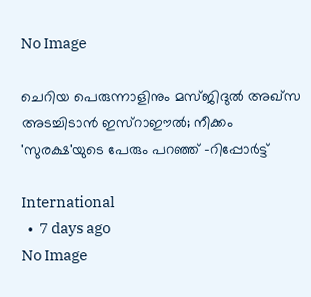No Image

ചെറിയ പെരുന്നാളിനും മസ്ജിദുല്‍ അഖ്‌സ അടച്ചിടാന്‍ ഇസ്‌റാഈല്‍; നീക്കം 'സുരക്ഷ'യുടെ പേരും പറഞ്ഞ് -റിപ്പോര്‍ട്ട്

International
  •  7 days ago
No Image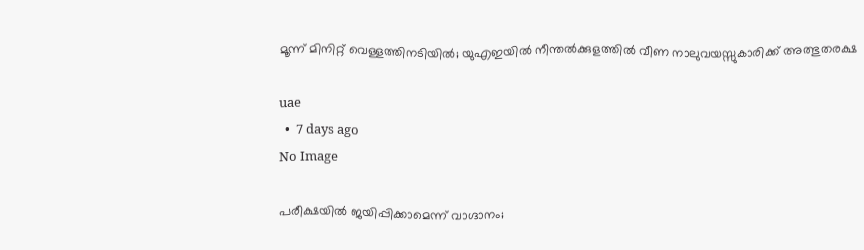മൂന്ന് മിനിറ്റ് വെള്ളത്തിനടിയിൽ; യുഎഇയിൽ നീന്തൽക്കുളത്തിൽ വീണ നാലുവയസ്സുകാരിക്ക് അത്ഭുതരക്ഷ

uae
  •  7 days ago
No Image

പരീക്ഷയിൽ ജയിപ്പിക്കാമെന്ന് വാഗ്ദാനം;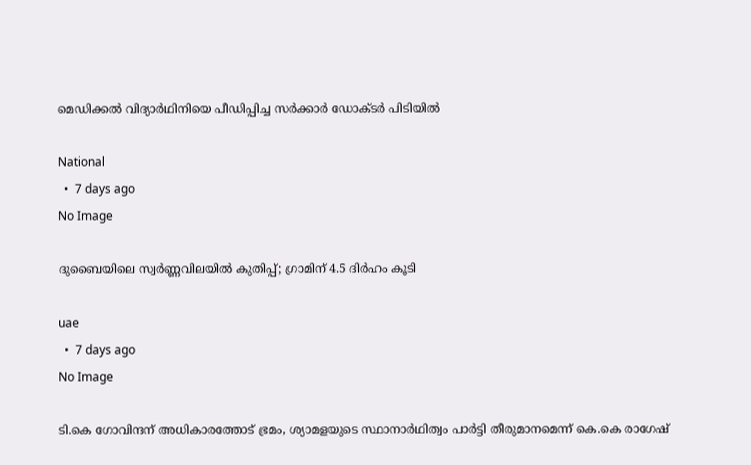മെഡിക്കൽ വിദ്യാർഥിനിയെ പീഡിപ്പിച്ച സർക്കാർ ഡോക്ടർ പിടിയിൽ

National
  •  7 days ago
No Image

ദുബൈയിലെ സ്വർണ്ണവിലയിൽ കുതിപ്പ്; ഗ്രാമിന് 4.5 ദിർഹം കൂടി

uae
  •  7 days ago
No Image

ടി.കെ ഗോവിന്ദന് അധികാരത്തോട് ഭ്രമം, ശ്യാമളയുടെ സ്ഥാനാര്‍ഥിത്വം പാര്‍ട്ടി തീരുമാനമെന്ന് കെ.കെ രാഗേഷ്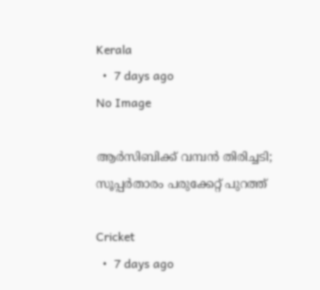Kerala
  •  7 days ago
No Image

ആർസിബിക്ക് വമ്പൻ തിരിച്ചടി; സൂപ്പർതാരം പരുക്കേറ്റ് പുറത്ത്

Cricket
  •  7 days ago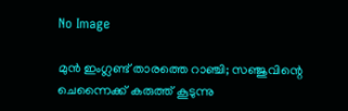No Image

മുൻ ഇംഗ്ലണ്ട് താരത്തെ റാഞ്ചി; സഞ്ജുവിന്റെ ചെന്നൈക്ക് കരുത്ത് കൂടുന്നു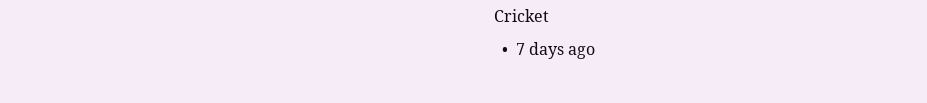Cricket
  •  7 days ago